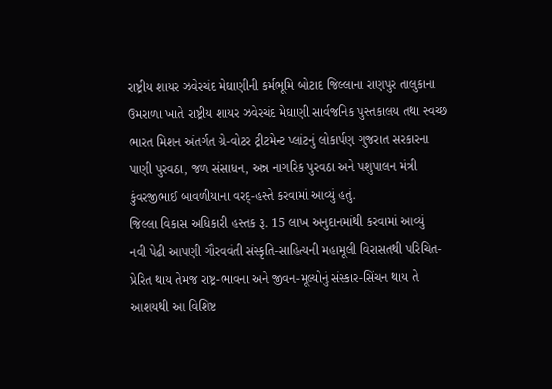રાષ્ટ્રીય શાયર ઝવેરચંદ મેઘાણીની કર્મભૂમિ બોટાદ જિલ્લાના રાણપુર તાલુકાના ઉમરાળા ખાતે રાષ્ટ્રીય શાયર ઝવેરચંદ મેઘાણી સાર્વજનિક પુસ્તકાલય તથા સ્વચ્છ ભારત મિશન અંતર્ગત ગ્રે-વોટર ટ્રીટમેન્ટ પ્લાંટનું લોકાર્પણ ગુજરાત સરકારના પાણી પુરવઠા, જળ સંસાધન, અન્ન નાગરિક પુરવઠા અને પશુપાલન મંત્રી કુંવરજીભાઈ બાવળીયાના વરદ્-હસ્તે કરવામાં આવ્યું હતું.
જિલ્લા વિકાસ અધિકારી હસ્તક રૂ. 15 લાખ અનુદાનમાંથી કરવામાં આવ્યું
નવી પેઢી આપણી ગૌરવવંતી સંસ્કૃતિ-સાહિત્યની મહામૂલી વિરાસતથી પરિચિત-પ્રેરિત થાય તેમજ રાષ્ટ્ર-ભાવના અને જીવન-મૂલ્યોનું સંસ્કાર-સિંચન થાય તે આશયથી આ વિશિષ્ટ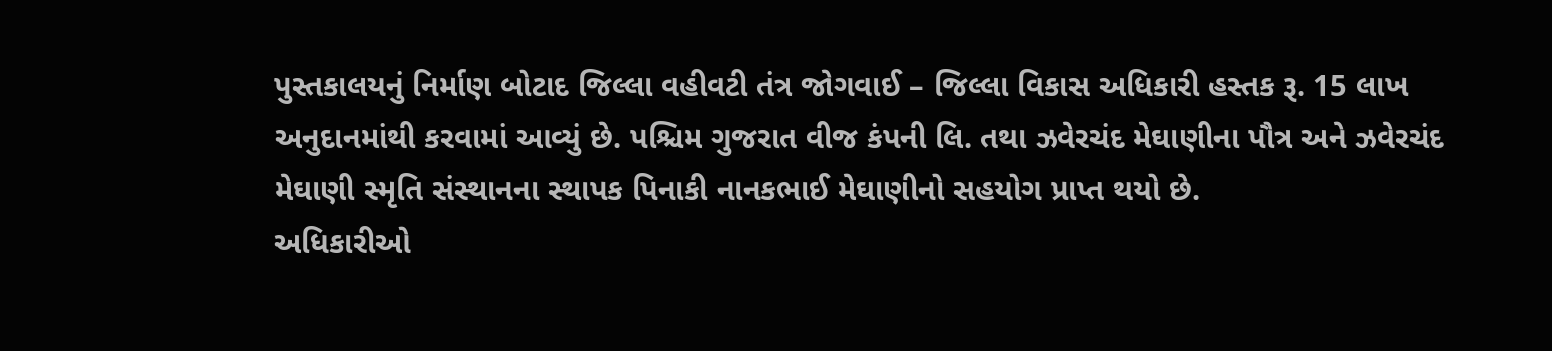પુસ્તકાલયનું નિર્માણ બોટાદ જિલ્લા વહીવટી તંત્ર જોગવાઈ – જિલ્લા વિકાસ અધિકારી હસ્તક રૂ. 15 લાખ અનુદાનમાંથી કરવામાં આવ્યું છે. પશ્ચિમ ગુજરાત વીજ કંપની લિ. તથા ઝવેરચંદ મેઘાણીના પૌત્ર અને ઝવેરચંદ મેઘાણી સ્મૃતિ સંસ્થાનના સ્થાપક પિનાકી નાનકભાઈ મેઘાણીનો સહયોગ પ્રાપ્ત થયો છે.
અધિકારીઓ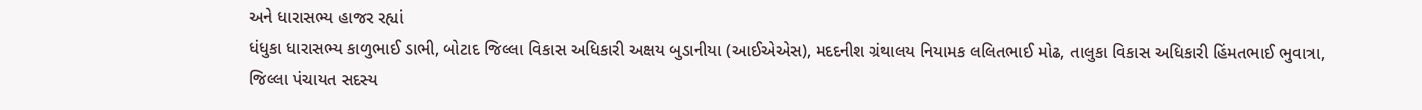અને ધારાસભ્ય હાજર રહ્યાં
ધંધુકા ધારાસભ્ય કાળુભાઈ ડાભી, બોટાદ જિલ્લા વિકાસ અધિકારી અક્ષય બુડાનીયા (આઈએએસ), મદદનીશ ગ્રંથાલય નિયામક લલિતભાઈ મોઢ, તાલુકા વિકાસ અધિકારી હિંમતભાઈ ભુવાત્રા, જિલ્લા પંચાયત સદસ્ય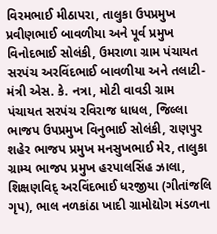વિરમભાઈ મીઠાપરા, તાલુકા ઉપપ્રમુખ પ્રવીણભાઈ બાવળીયા અને પૂર્વ પ્રમુખ વિનોદભાઈ સોલંકી, ઉમરાળા ગ્રામ પંચાયત સરપંચ અરવિંદભાઈ બાવળીયા અને તલાટી-મંત્રી એસ. કે. નત્રા, મોટી વાવડી ગ્રામ પંચાયત સરપંચ રવિરાજ ધાધલ, જિલ્લા ભાજપ ઉપપ્રમુખ વિનુભાઈ સોલંકી, રાણપુર શહેર ભાજપ પ્રમુખ મનસુખભાઈ મેર, તાલુકા ગ્રામ્ય ભાજપ પ્રમુખ હરપાલસિંહ ઝાલા, શિક્ષણવિદ્ અરવિંદભાઈ ધરજીયા (ગીતાંજલિ ગૃપ), ભાલ નળકાંઠા ખાદી ગ્રામોદ્યોગ મંડળના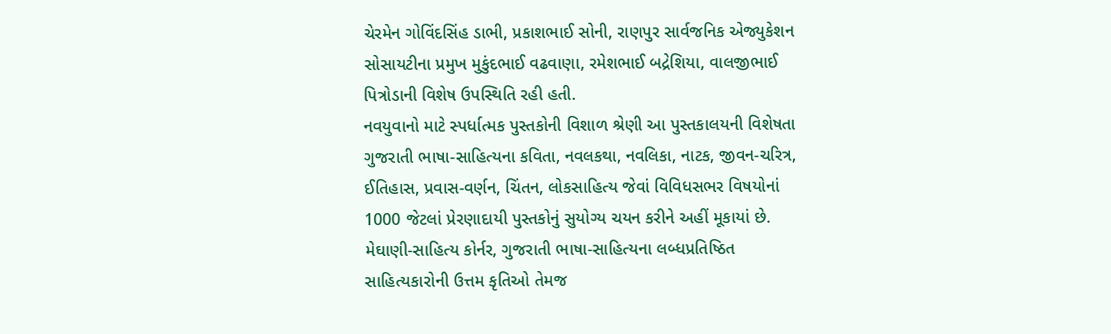ચેરમેન ગોવિંદસિંહ ડાભી, પ્રકાશભાઈ સોની, રાણપુર સાર્વજનિક એજ્યુકેશન સોસાયટીના પ્રમુખ મુકુંદભાઈ વઢવાણા, રમેશભાઈ બદ્રેશિયા, વાલજીભાઈ પિત્રોડાની વિશેષ ઉપસ્થિતિ રહી હતી.
નવયુવાનો માટે સ્પર્ધાત્મક પુસ્તકોની વિશાળ શ્રેણી આ પુસ્તકાલયની વિશેષતા
ગુજરાતી ભાષા-સાહિત્યના કવિતા, નવલકથા, નવલિકા, નાટક, જીવન-ચરિત્ર, ઈતિહાસ, પ્રવાસ-વર્ણન, ચિંતન, લોકસાહિત્ય જેવાં વિવિધસભર વિષયોનાં 1000 જેટલાં પ્રેરણાદાયી પુસ્તકોનું સુયોગ્ય ચયન કરીને અહીં મૂકાયાં છે. મેઘાણી-સાહિત્ય કોર્નર, ગુજરાતી ભાષા-સાહિત્યના લબ્ધપ્રતિષ્ઠિત સાહિત્યકારોની ઉત્તમ કૃતિઓ તેમજ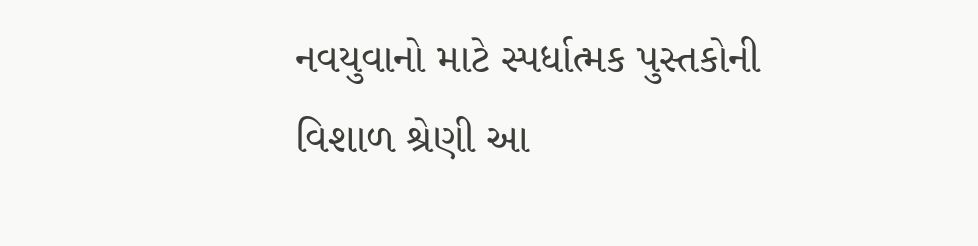નવયુવાનો માટે સ્પર્ધાત્મક પુસ્તકોની વિશાળ શ્રેણી આ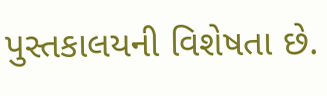પુસ્તકાલયની વિશેષતા છે.